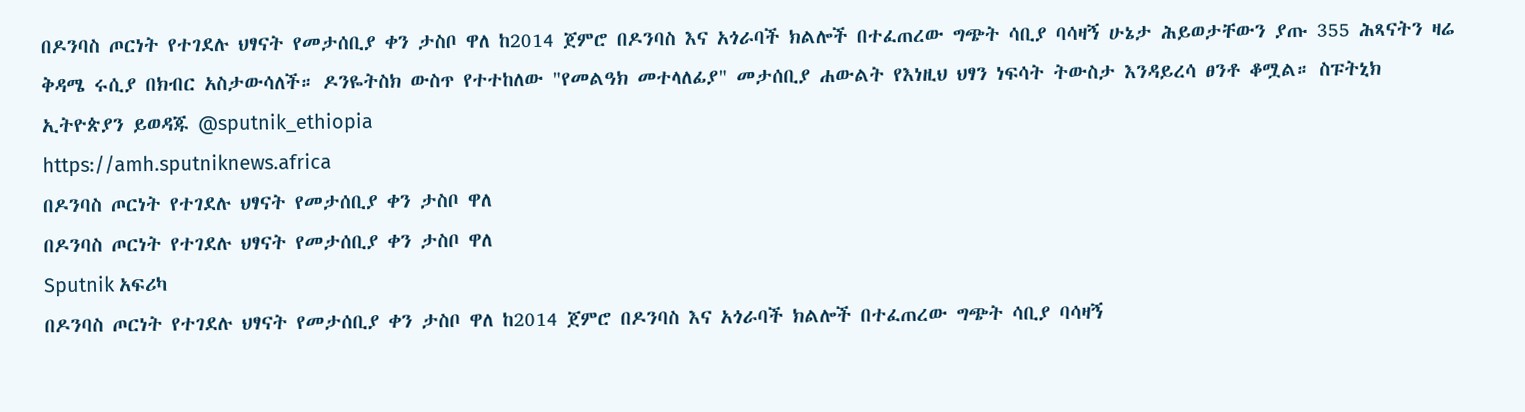በዶንባስ ጦርነት የተገደሉ ህፃናት የመታሰቢያ ቀን ታስቦ ዋለ ከ2014 ጀምሮ በዶንባስ እና አጎራባች ክልሎች በተፈጠረው ግጭት ሳቢያ ባሳዛኝ ሁኔታ ሕይወታቸውን ያጡ 355 ሕጻናትን ዛሬ ቅዳሜ ሩሲያ በክብር አስታውሳለች። ዶንዬትስክ ውስጥ የተተከለው "የመልዓክ መተላለፊያ" መታሰቢያ ሐውልት የእነዚህ ህፃን ነፍሳት ትውስታ እንዳይረሳ ፀንቶ ቆሟል። ስፑትኒክ ኢትዮጵያን ይወዳጁ @sputnik_ethiopia
https://amh.sputniknews.africa
በዶንባስ ጦርነት የተገደሉ ህፃናት የመታሰቢያ ቀን ታስቦ ዋለ
በዶንባስ ጦርነት የተገደሉ ህፃናት የመታሰቢያ ቀን ታስቦ ዋለ
Sputnik አፍሪካ
በዶንባስ ጦርነት የተገደሉ ህፃናት የመታሰቢያ ቀን ታስቦ ዋለ ከ2014 ጀምሮ በዶንባስ እና አጎራባች ክልሎች በተፈጠረው ግጭት ሳቢያ ባሳዛኝ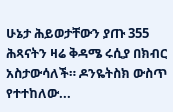ሁኔታ ሕይወታቸውን ያጡ 355 ሕጻናትን ዛሬ ቅዳሜ ሩሲያ በክብር አስታውሳለች። ዶንዬትስክ ውስጥ የተተከለው...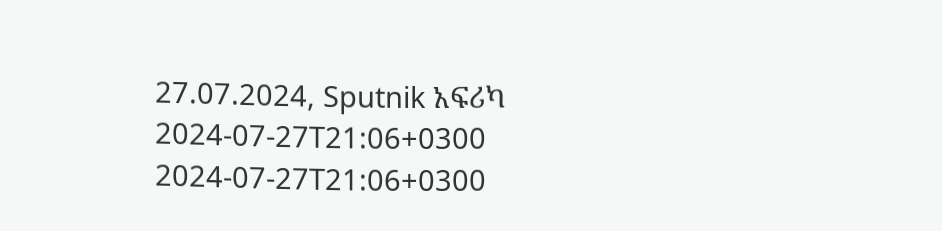27.07.2024, Sputnik አፍሪካ
2024-07-27T21:06+0300
2024-07-27T21:06+0300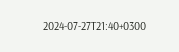2024-07-27T21:40+0300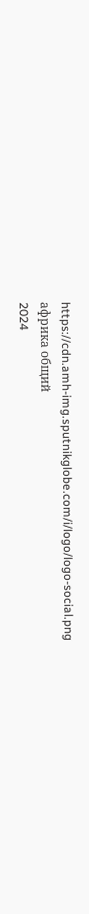https://cdn.amh-img.sputnikglobe.com/i/logo/logo-social.png
африка общий
2024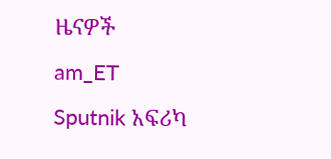ዜናዎች
am_ET
Sputnik አፍሪካ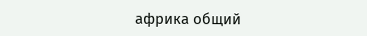африка общий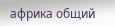африка общий